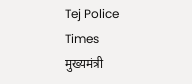Tej Police Times
मुख्यमंत्री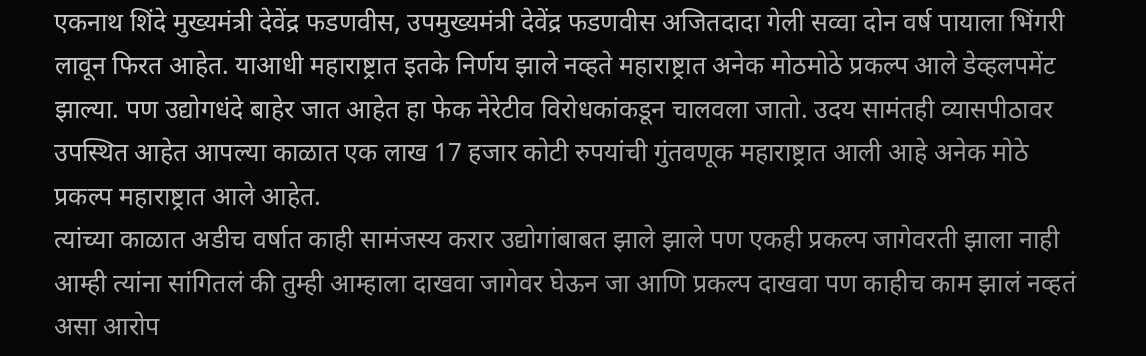एकनाथ शिंदे मुख्यमंत्री देवेंद्र फडणवीस, उपमुख्यमंत्री देवेंद्र फडणवीस अजितदादा गेली सव्वा दोन वर्ष पायाला भिंगरी लावून फिरत आहेत. याआधी महाराष्ट्रात इतके निर्णय झाले नव्हते महाराष्ट्रात अनेक मोठमोठे प्रकल्प आले डेव्हलपमेंट झाल्या. पण उद्योगधंदे बाहेर जात आहेत हा फेक नेरेटीव विरोधकांकडून चालवला जातो. उदय सामंतही व्यासपीठावर उपस्थित आहेत आपल्या काळात एक लाख 17 हजार कोटी रुपयांची गुंतवणूक महाराष्ट्रात आली आहे अनेक मोठे प्रकल्प महाराष्ट्रात आले आहेत.
त्यांच्या काळात अडीच वर्षात काही सामंजस्य करार उद्योगांबाबत झाले झाले पण एकही प्रकल्प जागेवरती झाला नाही आम्ही त्यांना सांगितलं की तुम्ही आम्हाला दाखवा जागेवर घेऊन जा आणि प्रकल्प दाखवा पण काहीच काम झालं नव्हतं असा आरोप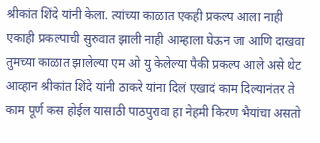श्रीकांत शिंदे यांनी केला. त्यांच्या काळात एकही प्रकल्प आला नाही एकाही प्रकल्पाची सुरुवात झाली नाही आम्हाला घेऊन जा आणि दाखवा तुमच्या काळात झालेल्या एम ओ यु केलेल्या पैकी प्रकल्प आले असे थेट आव्हान श्रीकांत शिंदे यांनी ठाकरे यांना दिलं एखादं काम दिल्यानंतर ते काम पूर्ण कस होईल यासाठी पाठपुरावा हा नेहमी किरण भैयांचा असतो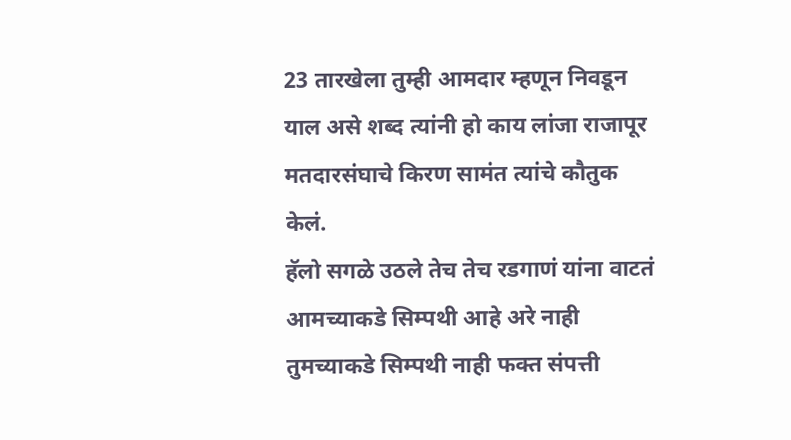23 तारखेला तुम्ही आमदार म्हणून निवडून याल असे शब्द त्यांनी हो काय लांजा राजापूर मतदारसंघाचे किरण सामंत त्यांचे कौतुक केलं.
हॅलो सगळे उठले तेच तेच रडगाणं यांना वाटतं आमच्याकडे सिम्पथी आहे अरे नाही तुमच्याकडे सिम्पथी नाही फक्त संपत्ती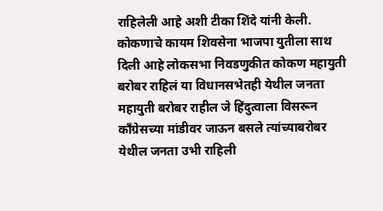राहिलेली आहे अशी टीका शिंदे यांनी केली. कोकणाचे कायम शिवसेना भाजपा युतीला साथ दिली आहे लोकसभा निवडणुकीत कोकण महायुती बरोबर राहिलं या विधानसभेतही येथील जनता महायुती बरोबर राहील जे हिंदुत्वाला विसरून काँग्रेसच्या मांडीवर जाऊन बसले त्यांच्याबरोबर येथील जनता उभी राहिली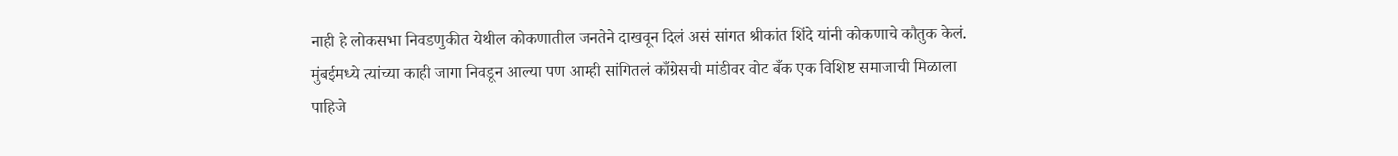नाही हे लोकसभा निवडणुकीत येथील कोकणातील जनतेने दाखवून दिलं असं सांगत श्रीकांत शिंदे यांनी कोकणाचे कौतुक केलं. मुंबईमध्ये त्यांच्या काही जागा निवडून आल्या पण आम्ही सांगितलं काँग्रेसची मांडीवर वोट बँक एक विशिष्ट समाजाची मिळाला पाहिजे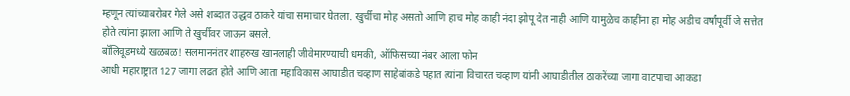म्हणून त्यांच्याबरोबर गेले असे शब्दात उद्धव ठाकरे यांचा समाचार घेतला. खुर्चीचा मोह असतो आणि हाच मोह काही नंदा झोपू देत नाही आणि यामुळेच काहींना हा मोह अडीच वर्षांपूर्वी जे सत्तेत होते त्यांना झाला आणि ते खुर्चीवर जाऊन बसले.
बॉलिवूडमध्ये खळबळ! सलमाननंतर शाहरुख खानलाही जीवेमारण्याची धमकी, ऑफिसच्या नंबर आला फोन
आधी महाराष्ट्रात 127 जागा लढत होते आणि आता महाविकास आघाडीत चव्हाण साहेबांकडे पहात त्यांना विचारत चव्हाण यांनी आघाडीतील ठाकरेंच्या जागा वाटपाचा आकडा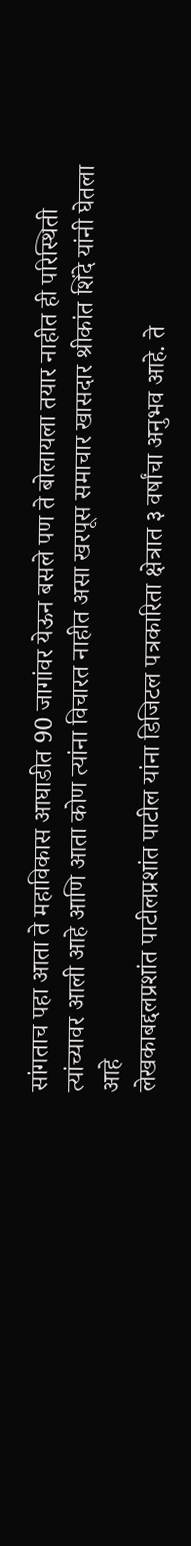सांगताच पहा आता ते महाविकास आघाडीत 90 जागांवर येऊन बसले पण ते बोलायला तयार नाहीत ही परिस्थिती त्यांच्यावर आली आहे आणि आता कोण त्यांना विचारत नाहीत असा खरपूस समाचार खासदार श्रीकांत शिंदे यांनी घेतला आहे
लेखकाबद्दलप्रशांत पाटीलप्रशांत पाटील यांना डिजिटल पत्रकारिता क्षेत्रात ३ वर्षांचा अनुभव आहे. ते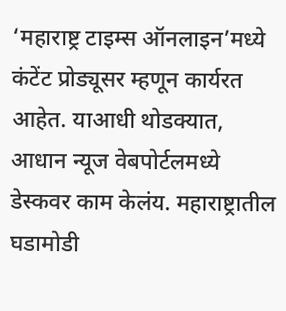‘महाराष्ट्र टाइम्स ऑनलाइन’मध्ये कंटेंट प्रोड्यूसर म्हणून कार्यरत आहेत. याआधी थोडक्यात, आधान न्यूज वेबपोर्टलमध्ये डेस्कवर काम केलंय. महाराष्ट्रातील घडामोडी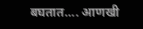बघतात…. आणखी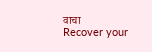वाचा
Recover your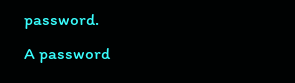password.
A password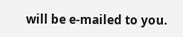will be e-mailed to you.